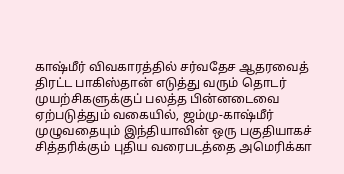காஷ்மீர் விவகாரத்தில் சர்வதேச ஆதரவைத் திரட்ட பாகிஸ்தான் எடுத்து வரும் தொடர் முயற்சிகளுக்குப் பலத்த பின்னடைவை ஏற்படுத்தும் வகையில், ஜம்மு-காஷ்மீர் முழுவதையும் இந்தியாவின் ஒரு பகுதியாகச் சித்தரிக்கும் புதிய வரைபடத்தை அமெரிக்கா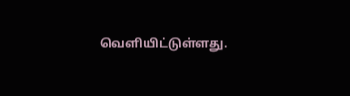வெளியிட்டுள்ளது.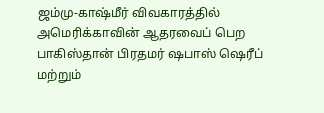ஜம்மு-காஷ்மீர் விவகாரத்தில் அமெரிக்காவின் ஆதரவைப் பெற பாகிஸ்தான் பிரதமர் ஷபாஸ் ஷெரீப் மற்றும்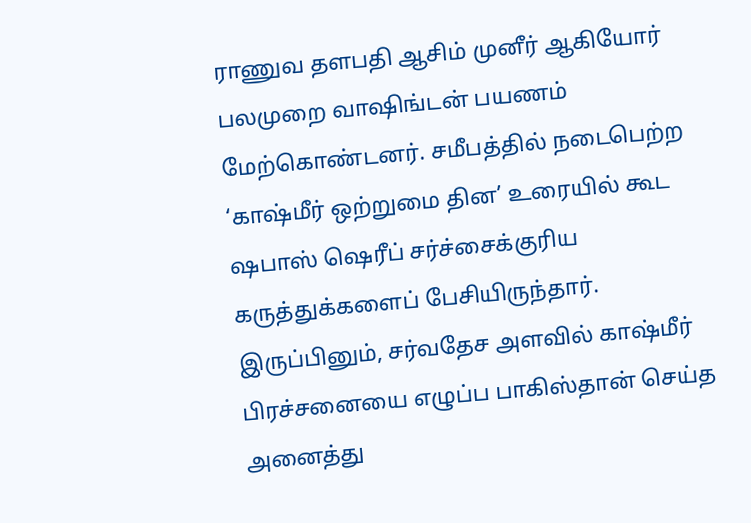ராணுவ தளபதி ஆசிம் முனீர் ஆகியோர் பலமுறை வாஷிங்டன் பயணம் மேற்கொண்டனர். சமீபத்தில் நடைபெற்ற ‘காஷ்மீர் ஒற்றுமை தின’ உரையில் கூட ஷபாஸ் ஷெரீப் சர்ச்சைக்குரிய கருத்துக்களைப் பேசியிருந்தார். இருப்பினும், சர்வதேச அளவில் காஷ்மீர் பிரச்சனையை எழுப்ப பாகிஸ்தான் செய்த அனைத்து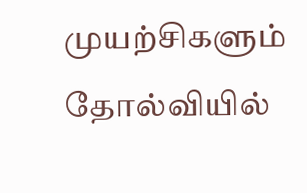முயற்சிகளும் தோல்வியில்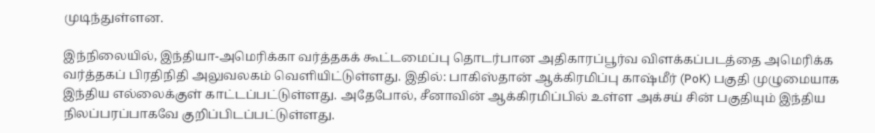முடிந்துள்ளன.

இந்நிலையில், இந்தியா-அமெரிக்கா வர்த்தகக் கூட்டமைப்பு தொடர்பான அதிகாரப்பூர்வ விளக்கப்படத்தை அமெரிக்க வர்த்தகப் பிரதிநிதி அலுவலகம் வெளியிட்டுள்ளது. இதில்: பாகிஸ்தான் ஆக்கிரமிப்பு காஷ்மீர் (PoK) பகுதி முழுமையாக இந்திய எல்லைக்குள் காட்டப்பட்டுள்ளது. அதேபோல், சீனாவின் ஆக்கிரமிப்பில் உள்ள அக்சய் சின் பகுதியும் இந்திய நிலப்பரப்பாகவே குறிப்பிடப்பட்டுள்ளது.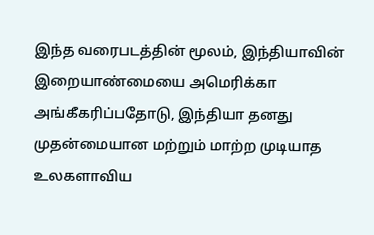இந்த வரைபடத்தின் மூலம், இந்தியாவின் இறையாண்மையை அமெரிக்கா அங்கீகரிப்பதோடு, இந்தியா தனது முதன்மையான மற்றும் மாற்ற முடியாத உலகளாவிய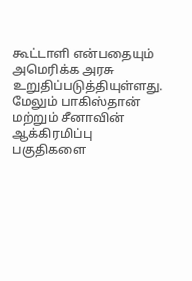கூட்டாளி என்பதையும் அமெரிக்க அரசு உறுதிப்படுத்தியுள்ளது. மேலும் பாகிஸ்தான் மற்றும் சீனாவின் ஆக்கிரமிப்பு பகுதிகளை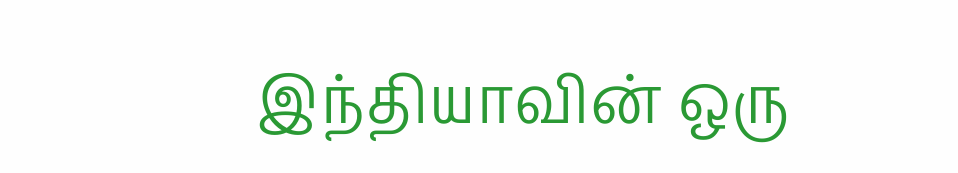இந்தியாவின் ஒரு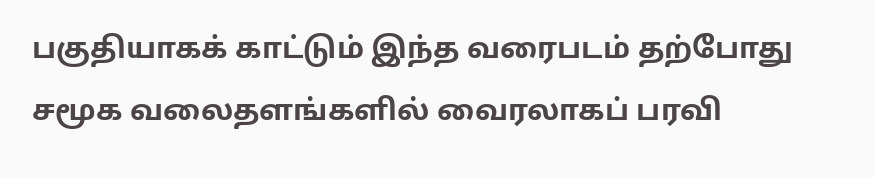பகுதியாகக் காட்டும் இந்த வரைபடம் தற்போது சமூக வலைதளங்களில் வைரலாகப் பரவி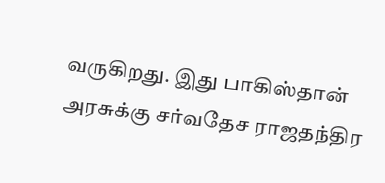வருகிறது. இது பாகிஸ்தான் அரசுக்கு சர்வதேச ராஜதந்திர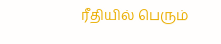ரீதியில் பெரும்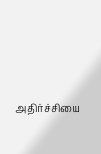அதிர்ச்சியை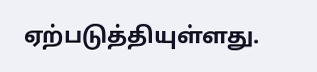ஏற்படுத்தியுள்ளது.